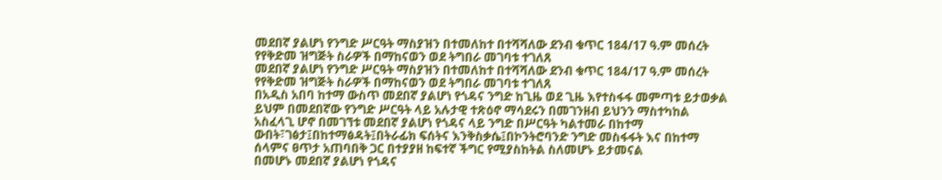መደበኛ ያልሆነ የንግድ ሥርዓት ማስያዝን በተመለከተ በተሻሻለው ደንብ ቁጥር 184/17 ዓ.ም መሰረት የየቅድመ ዝግጅት ስራዎች በማከናወን ወደ ትግበራ መገባቱ ተገለጸ
መደበኛ ያልሆነ የንግድ ሥርዓት ማስያዝን በተመለከተ በተሻሻለው ደንብ ቁጥር 184/17 ዓ.ም መሰረት የየቅድመ ዝግጅት ስራዎች በማከናወን ወደ ትግበራ መገባቱ ተገለጸ
በአዲስ አበባ ከተማ ውስጥ መደበኛ ያልሆነ የጎዳና ንግድ ከጊዜ ወደ ጊዜ እየተስፋፋ መምጣቱ ይታወቃል
ይህም በመደበኛው የንግድ ሥርዓት ላይ አሉታዊ ተጽዕኖ ማሳደሩን በመገንዘብ ይህንን ማስተካከል አስፈላጊ ሆኖ በመገኘቱ መደበኛ ያልሆነ የጎዳና ላይ ንግድ በሥርዓት ካልተመራ በከተማ ውበት፣ገፅታ፤በከተማፅዳት፤በትራፊክ ፍሰትና እንቅስቃሴ፤በኮንትሮባንድ ንግድ መስፋፋት እና በከተማ ሰላምና ፀጥታ አጠባበቅ ጋር በተያያዘ ከፍተኛ ችግር የሚያስከትል ስለመሆኑ ይታመናል
በመሆኑ መደበኛ ያልሆነ የጎዳና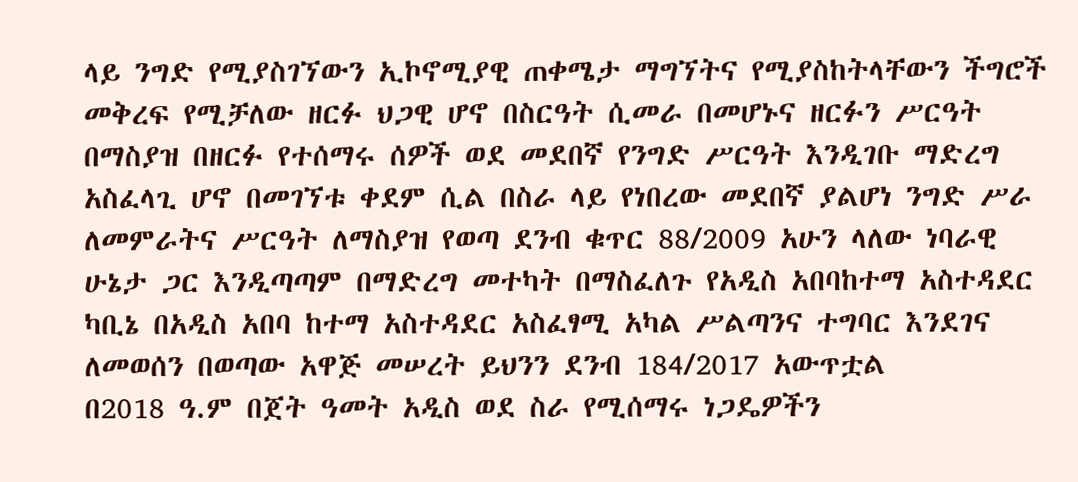ላይ ንግድ የሚያስገኘውን ኢኮኖሚያዊ ጠቀሜታ ማግኘትና የሚያስከትላቸውን ችግሮች መቅረፍ የሚቻለው ዘርፉ ህጋዊ ሆኖ በስርዓት ሲመራ በመሆኑና ዘርፉን ሥርዓት በማስያዝ በዘርፉ የተሰማሩ ሰዎች ወደ መደበኛ የንግድ ሥርዓት እንዲገቡ ማድረግ አስፈላጊ ሆኖ በመገኘቱ ቀደም ሲል በስራ ላይ የነበረው መደበኛ ያልሆነ ንግድ ሥራ ለመምራትና ሥርዓት ለማስያዝ የወጣ ደንብ ቁጥር 88/2009 አሁን ላለው ነባራዊ ሁኔታ ጋር እንዲጣጣም በማድረግ መተካት በማስፈለጉ የአዲስ አበባከተማ አስተዳደር ካቢኔ በአዲስ አበባ ከተማ አስተዳደር አስፈፃሚ አካል ሥልጣንና ተግባር እንደገና ለመወሰን በወጣው አዋጅ መሠረት ይህንን ደንብ 184/2017 አውጥቷል
በ2018 ዓ.ም በጀት ዓመት አዲስ ወደ ስራ የሚሰማሩ ነጋዴዎችን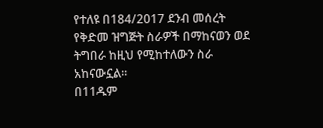የተለዩ በ184/2017 ደንብ መሰረት የቅድመ ዝግጅት ስራዎች በማከናወን ወደ ትግበራ ከዚህ የሚከተለውን ስራ አከናውኗል፡፡
በ11ዱም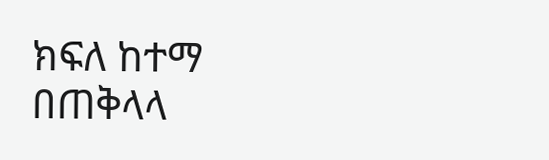ክፍለ ከተማ በጠቅላላ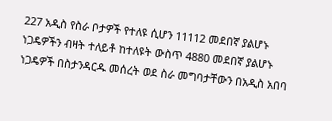227 አዲስ የስራ ቦታዎች የተለዩ ሲሆን 11112 መደበኛ ያልሆኑ ነጋዴዎችን ብዛት ተለይቶ ከተለዩት ውስጥ 4880 መደበኛ ያልሆኑ ነጋዴዎች በስታንዳርዱ መሰረት ወደ ስራ መግባታቸውን በአዲስ አበባ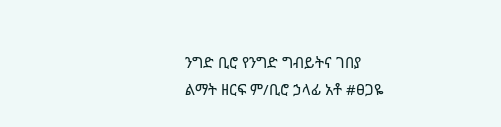ንግድ ቢሮ የንግድ ግብይትና ገበያ ልማት ዘርፍ ም/ቢሮ ኃላፊ አቶ #ፀጋዬ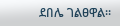ደበሌ ገልፀዋል፡፡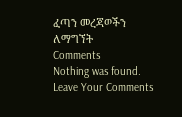ፈጣን መረጃወችን ለማግኘት
Comments
Nothing was found.
Leave Your Comments